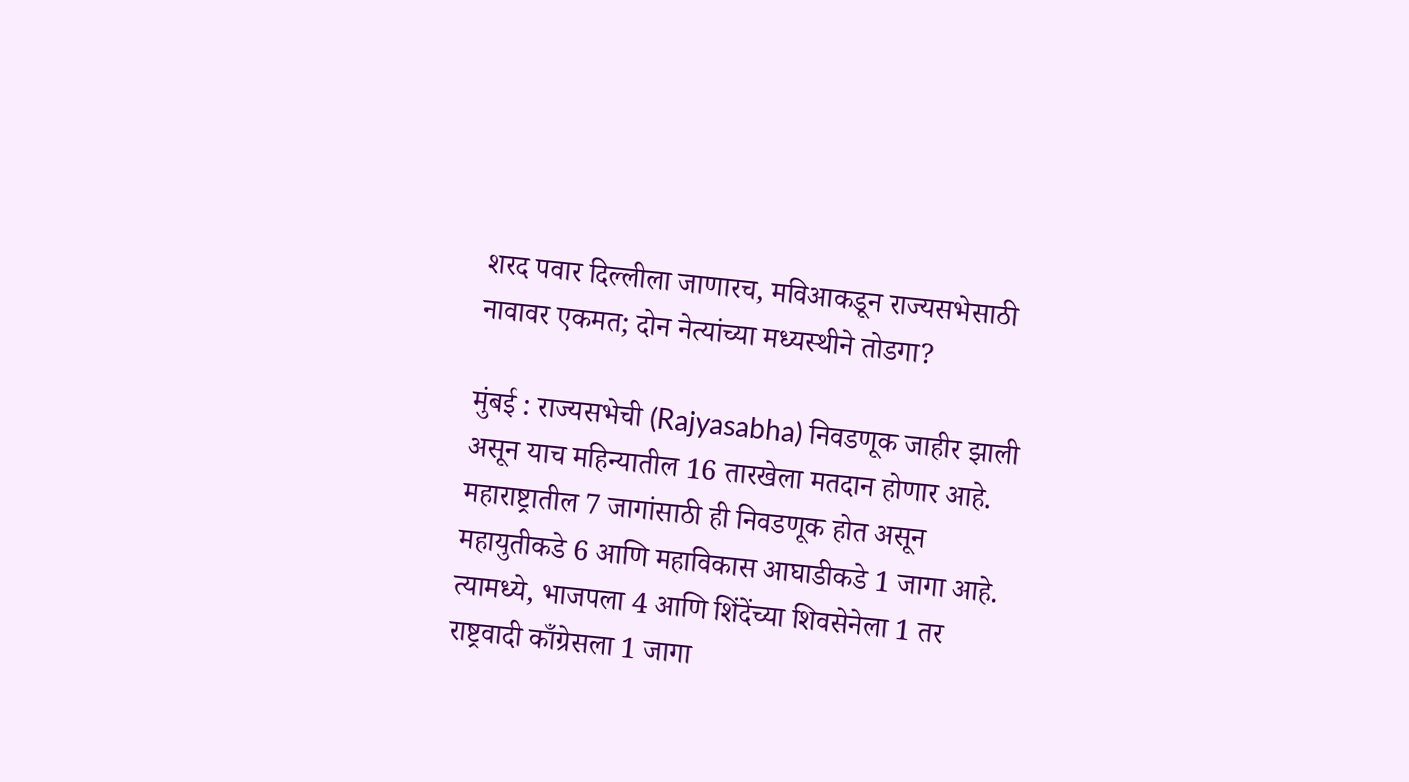शरद पवार दिल्लीला जाणारच, मविआकडून राज्यसभेसाठी नावावर एकमत; दोन नेत्यांच्या मध्यस्थीने तोडगा?

मुंबई : राज्यसभेची (Rajyasabha) निवडणूक जाहीर झाली असून याच महिन्यातील 16 तारखेला मतदान होणार आहे. महाराष्ट्रातील 7 जागांसाठी ही निवडणूक होत असून महायुतीकडे 6 आणि महाविकास आघाडीकडे 1 जागा आहे. त्यामध्ये, भाजपला 4 आणि शिंदेंच्या शिवसेनेला 1 तर राष्ट्रवादी काँग्रेसला 1 जागा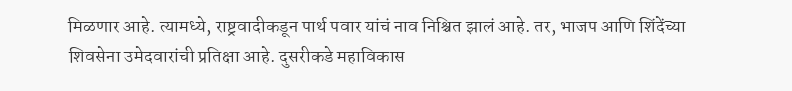मिळणार आहे. त्यामध्ये, राष्ट्रवादीकडून पार्थ पवार यांचं नाव निश्चित झालं आहे. तर, भाजप आणि शिंदेंच्या शिवसेना उमेदवारांची प्रतिक्षा आहे. दुसरीकडे महाविकास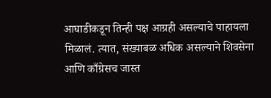आघाडीकडून तिन्ही पक्ष आग्रही असल्याचे पाहायला मिळालं. त्यात, संख्याबळ अधिक असल्याने शिवसेना आणि काँग्रेसच जास्त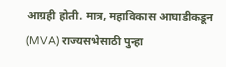आग्रही होती. मात्र, महाविकास आघाडीकडून (MVA) राज्यसभेसाठी पुन्हा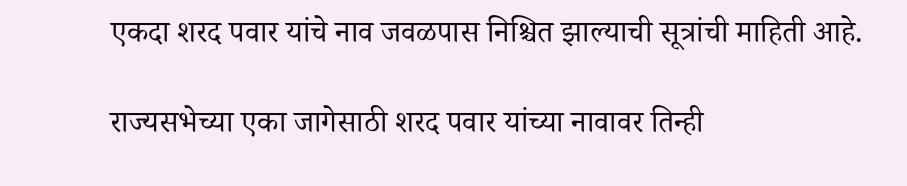एकदा शरद पवार यांचे नाव जवळपास निश्चित झाल्याची सूत्रांची माहिती आहे.

राज्यसभेच्या एका जागेसाठी शरद पवार यांच्या नावावर तिन्ही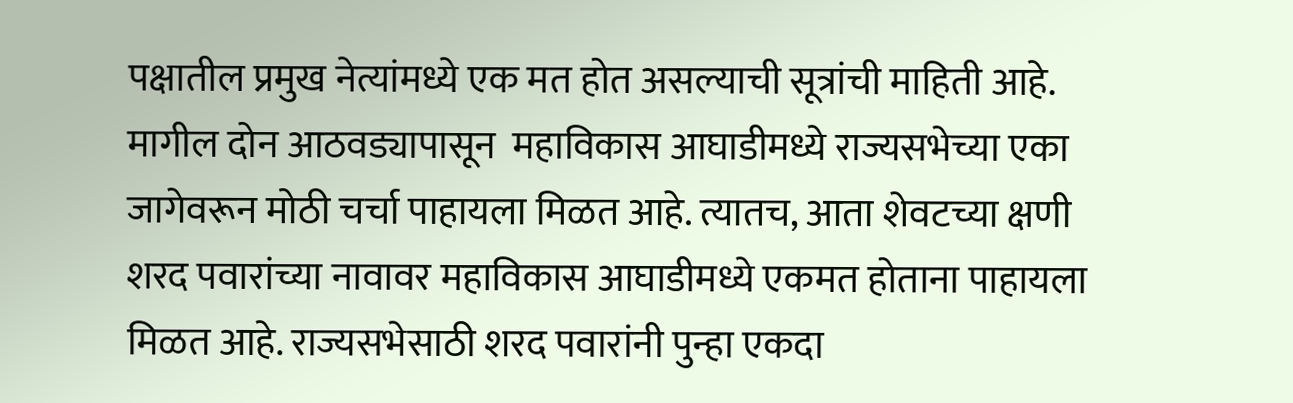पक्षातील प्रमुख नेत्यांमध्ये एक मत होत असल्याची सूत्रांची माहिती आहे. मागील दोन आठवड्यापासून  महाविकास आघाडीमध्ये राज्यसभेच्या एका जागेवरून मोठी चर्चा पाहायला मिळत आहे. त्यातच, आता शेवटच्या क्षणी शरद पवारांच्या नावावर महाविकास आघाडीमध्ये एकमत होताना पाहायला मिळत आहे. राज्यसभेसाठी शरद पवारांनी पुन्हा एकदा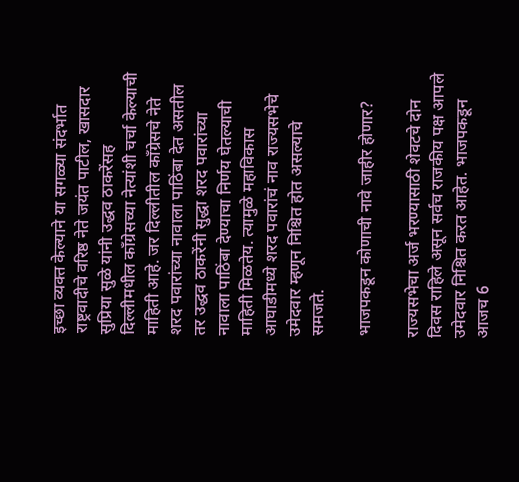इच्छा व्यक्त केल्याने या सगळ्या संदर्भात राष्ट्रवादीचे वरिष्ठ नेते जयंत पाटील, खासदार सुप्रिया सुळे यांनी उद्धव ठाकरेंसह दिल्लीमधील काँग्रेसच्या नेत्यांशी चर्चा केल्याची माहिती आहे. जर दिल्लीतील काँग्रेसचे नेते शरद पवारांच्या नावाला पाठिंबा देत असतील तर उद्धव ठाकरेंनी सुद्धा शरद पवारांच्या नावाला पाठिंबा देण्याचा निर्णय घेतल्याची माहिती मिळतेय. त्यामुळे महाविकास आघाडीमध्ये शरद पवारांचं नाव राज्यसभेचे उमेदवार म्हणून निश्चित होत असल्याचे समजते.

भाजपकडून कोणाची नावे जाहीर होणार?

राज्यसभेचा अर्ज भरण्यासाठी शेवटचे दोन दिवस राहिले असून सर्वच राजकीय पक्ष आपले उमेदवार निश्चित करत आहेत. भाजपकडून आजच 6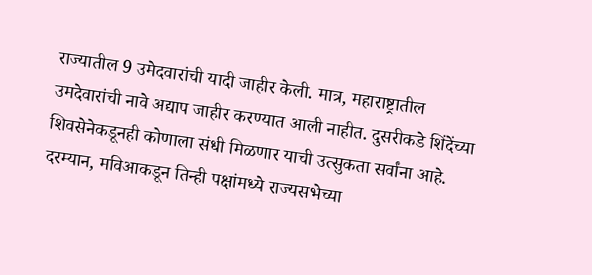राज्यातील 9 उमेदवारांची यादी जाहीर केली. मात्र, महाराष्ट्रातील उमदेवारांची नावे अद्याप जाहीर करण्यात आली नाहीत. दुसरीकडे शिंदेंच्या शिवसेनेकडूनही कोणाला संधी मिळणार याची उत्सुकता सर्वांना आहे. दरम्यान, मविआकडून तिन्ही पक्षांमध्ये राज्यसभेच्या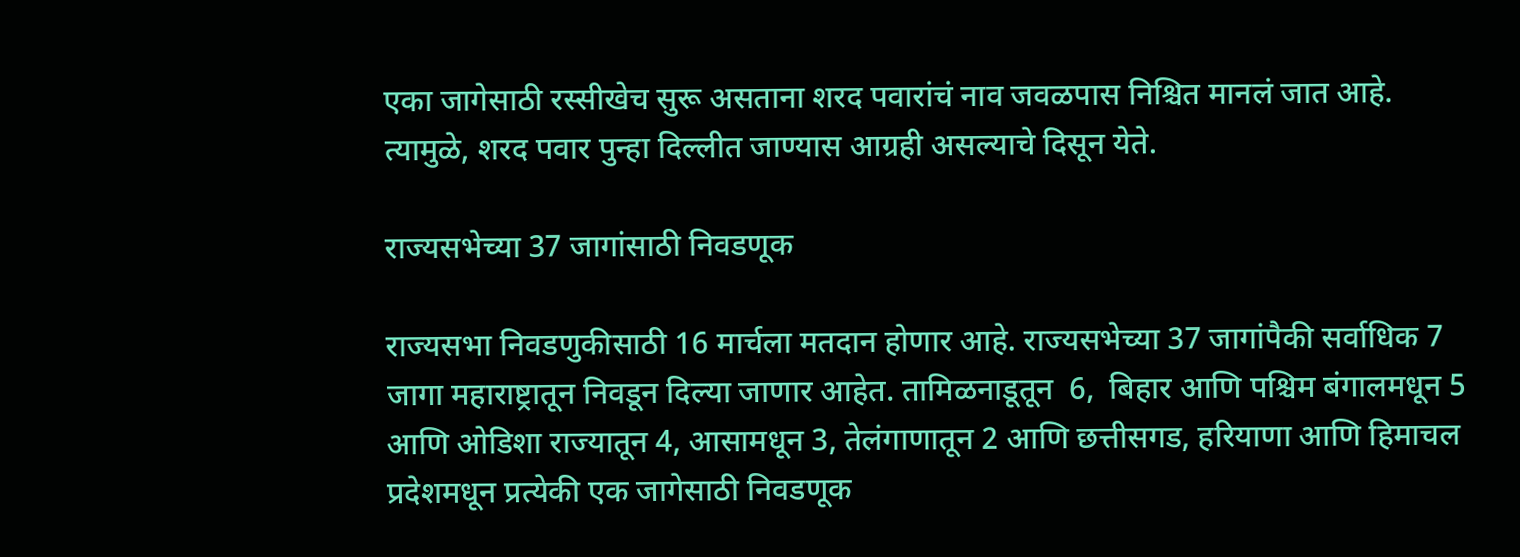एका जागेसाठी रस्सीखेच सुरू असताना शरद पवारांचं नाव जवळपास निश्चित मानलं जात आहे. त्यामुळे, शरद पवार पुन्हा दिल्लीत जाण्यास आग्रही असल्याचे दिसून येते.

राज्यसभेच्या 37 जागांसाठी निवडणूक

राज्यसभा निवडणुकीसाठी 16 मार्चला मतदान होणार आहे. राज्यसभेच्या 37 जागांपैकी सर्वाधिक 7 जागा महाराष्ट्रातून निवडून दिल्या जाणार आहेत. तामिळनाडूतून  6,  बिहार आणि पश्चिम बंगालमधून 5 आणि ओडिशा राज्यातून 4, आसामधून 3, तेलंगाणातून 2 आणि छत्तीसगड, हरियाणा आणि हिमाचल प्रदेशमधून प्रत्येकी एक जागेसाठी निवडणूक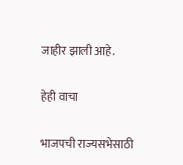जाहीर झाली आहे.

हेही वाचा

भाजपची राज्यसभेसाठी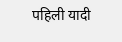पहिली यादी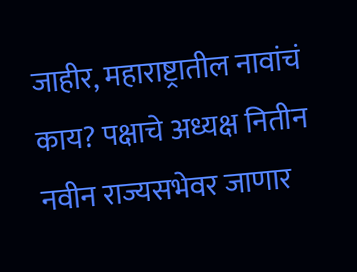जाहीर, महाराष्ट्रातील नावांचं काय? पक्षाचे अध्यक्ष नितीन नवीन राज्यसभेवर जाणार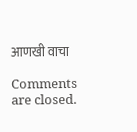आणखी वाचा

Comments are closed.